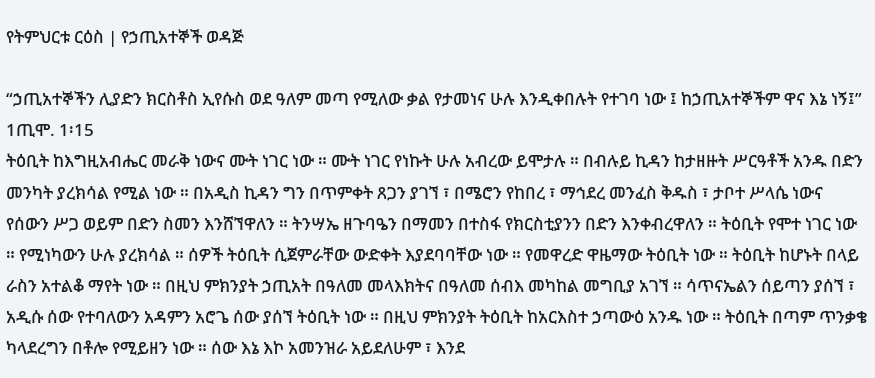የትምህርቱ ርዕስ | የኃጢአተኞች ወዳጅ

“ኃጢአተኞችን ሊያድን ክርስቶስ ኢየሱስ ወደ ዓለም መጣ የሚለው ቃል የታመነና ሁሉ እንዲቀበሉት የተገባ ነው ፤ ከኃጢአተኞችም ዋና እኔ ነኝ፤” 1ጢሞ. 1፡15
ትዕቢት ከእግዚአብሔር መራቅ ነውና ሙት ነገር ነው ። ሙት ነገር የነኩት ሁሉ አብረው ይሞታሉ ። በብሉይ ኪዳን ከታዘዙት ሥርዓቶች አንዱ በድን መንካት ያረክሳል የሚል ነው ። በአዲስ ኪዳን ግን በጥምቀት ጸጋን ያገኘ ፣ በሜሮን የከበረ ፣ ማኅደረ መንፈስ ቅዱስ ፣ ታቦተ ሥላሴ ነውና የሰውን ሥጋ ወይም በድን ስመን እንሸኘዋለን ። ትንሣኤ ዘጉባዔን በማመን በተስፋ የክርስቲያንን በድን እንቀብረዋለን ። ትዕቢት የሞተ ነገር ነው ። የሚነካውን ሁሉ ያረክሳል ። ሰዎች ትዕቢት ሲጀምራቸው ውድቀት እያደባባቸው ነው ። የመዋረድ ዋዜማው ትዕቢት ነው ። ትዕቢት ከሆኑት በላይ ራስን አተልቆ ማየት ነው ። በዚህ ምክንያት ኃጢአት በዓለመ መላእክትና በዓለመ ሰብእ መካከል መግቢያ አገኘ ። ሳጥናኤልን ሰይጣን ያሰኘ ፣ አዲሱ ሰው የተባለውን አዳምን አሮጌ ሰው ያሰኘ ትዕቢት ነው ። በዚህ ምክንያት ትዕቢት ከአርእስተ ኃጣውዕ አንዱ ነው ። ትዕቢት በጣም ጥንቃቄ ካላደረግን በቶሎ የሚይዘን ነው ። ሰው እኔ እኮ አመንዝራ አይደለሁም ፣ እንደ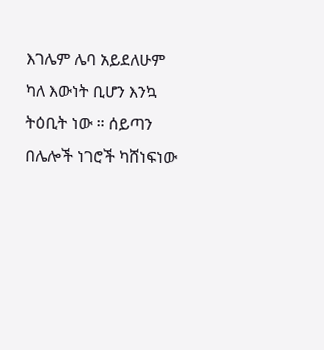እገሌም ሌባ አይደለሁም ካለ እውነት ቢሆን እንኳ ትዕቢት ነው ። ሰይጣን በሌሎች ነገሮች ካሸነፍነው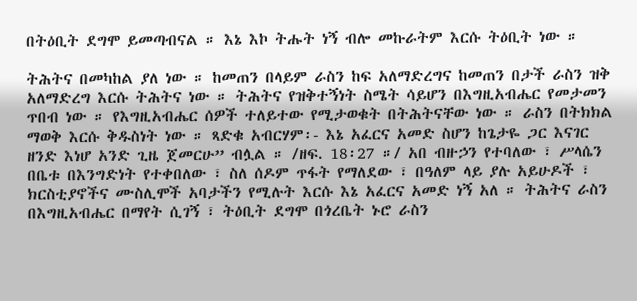በትዕቢት ደግሞ ይመጣብናል ። እኔ እኮ ትሑት ነኝ ብሎ መኩራትም እርሱ ትዕቢት ነው ።

ትሕትና በመካከል ያለ ነው ። ከመጠን በላይም ራስን ከፍ አለማድረግና ከመጠን በታች ራስን ዝቅ አለማድረግ እርሱ ትሕትና ነው ። ትሕትና የዝቅተኝነት ስሜት ሳይሆን በእግዚአብሔር የመታመን ጥበብ ነው ። የእግዚአብሔር ሰዎች ተለይተው የሚታወቁት በትሕትናቸው ነው ። ራስን በትክክል ማወቅ እርሱ ቅዱስነት ነው ። ጻድቁ አብርሃም፡- እኔ አፈርና አመድ ስሆን ከጌታዬ ጋር እናገር ዘንድ እነሆ አንድ ጊዜ ጀመርሁ” ብሏል ። /ዘፍ. 18፡27 ።/ አበ ብዙኃን የተባለው ፣ ሥላሴን በቤቱ በእንግድነት የተቀበለው ፣ ስለ ሰዶም ጥፋት የማለደው ፣ በዓለም ላይ ያሉ አይሁዶች ፣ ክርስቲያኖችና ሙስሊሞች አባታችን የሚሉት እርሱ እኔ አፈርና አመድ ነኝ አለ ። ትሕትና ራስን በእግዚአብሔር በማየት ሲገኝ ፣ ትዕቢት ደግሞ በጎረቤት ኑሮ ራስን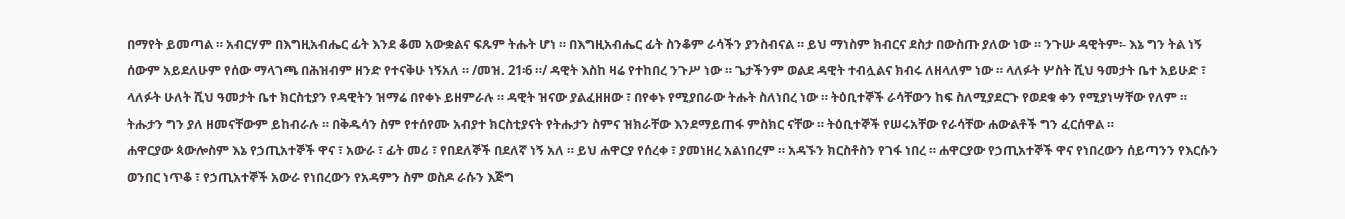በማየት ይመጣል ። አብርሃም በእግዚአብሔር ፊት እንደ ቆመ አውቋልና ፍጹም ትሑት ሆነ ። በእግዚአብሔር ፊት ስንቆም ራሳችን ያንስብናል ። ይህ ማነስም ክብርና ደስታ በውስጡ ያለው ነው ። ንጉሡ ዳዊትም፡- እኔ ግን ትል ነኝ ሰውም አይደለሁም የሰው ማላገጫ በሕዝብም ዘንድ የተናቅሁ ነኝአለ ። /መዝ. 21፡6 ።/ ዳዊት እስከ ዛሬ የተከበረ ንጉሥ ነው ። ጌታችንም ወልደ ዳዊት ተብሏልና ክብሩ ለዘላለም ነው ። ላለፉት ሦስት ሺህ ዓመታት ቤተ አይሁድ ፣ ላለፉት ሁለት ሺህ ዓመታት ቤተ ክርስቲያን የዳዊትን ዝማሬ በየቀኑ ይዘምራሉ ። ዳዊት ዝናው ያልፈዘዘው ፣ በየቀኑ የሚያበራው ትሑት ስለነበረ ነው ። ትዕቢተኞች ራሳቸውን ከፍ ስለሚያደርጉ የወደቁ ቀን የሚያነሣቸው የለም ። ትሑታን ግን ያለ ዘመናቸውም ይከብራሉ ። በቅዱሳን ስም የተሰየሙ አብያተ ክርስቲያናት የትሑታን ስምና ዝክራቸው እንደማይጠፋ ምስክር ናቸው ። ትዕቢተኞች የሠሩአቸው የራሳቸው ሐውልቶች ግን ፈርሰዋል ።
ሐዋርያው ጳውሎስም እኔ የኃጢአተኞች ዋና ፣ አውራ ፣ ፊት መሪ ፣ የበደለኞች በደለኛ ነኝ አለ ። ይህ ሐዋርያ የሰረቀ ፣ ያመነዘረ አልነበረም ። አዳኙን ክርስቶስን የገፋ ነበረ ። ሐዋርያው የኃጢአተኞች ዋና የነበረውን ሰይጣንን የእርሱን ወንበር ነጥቆ ፣ የኃጢአተኞች አውራ የነበረውን የአዳምን ስም ወስዶ ራሱን እጅግ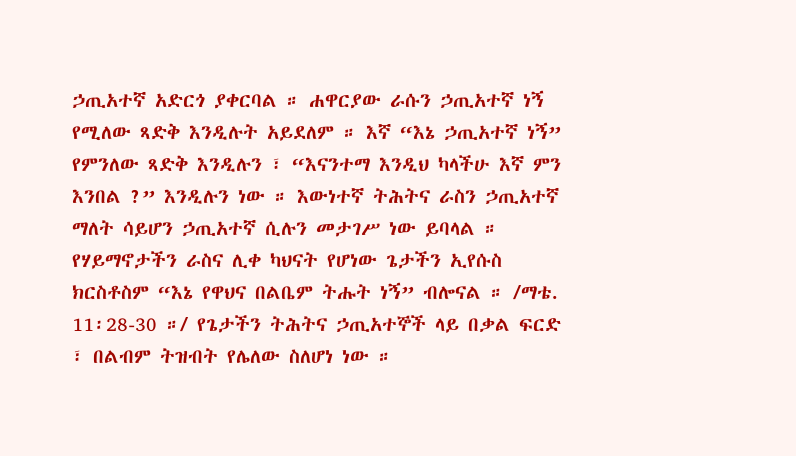ኃጢአተኛ አድርጎ ያቀርባል ። ሐዋርያው ራሱን ኃጢአተኛ ነኝ የሚለው ጻድቅ እንዲሉት አይደለም ። እኛ “እኔ ኃጢአተኛ ነኝ” የምንለው ጻድቅ እንዲሉን ፣ “እናንተማ እንዲህ ካላችሁ እኛ ምን እንበል ?” እንዲሉን ነው ። እውነተኛ ትሕትና ራስን ኃጢአተኛ ማለት ሳይሆን ኃጢአተኛ ሲሉን መታገሥ ነው ይባላል ።
የሃይማኖታችን ራስና ሊቀ ካህናት የሆነው ጌታችን ኢየሱስ ክርስቶስም “እኔ የዋህና በልቤም ትሑት ነኝ” ብሎናል ። /ማቴ. 11፡28-30 ።/ የጌታችን ትሕትና ኃጢአተኞች ላይ በቃል ፍርድ ፣ በልብም ትዝብት የሌለው ስለሆነ ነው ።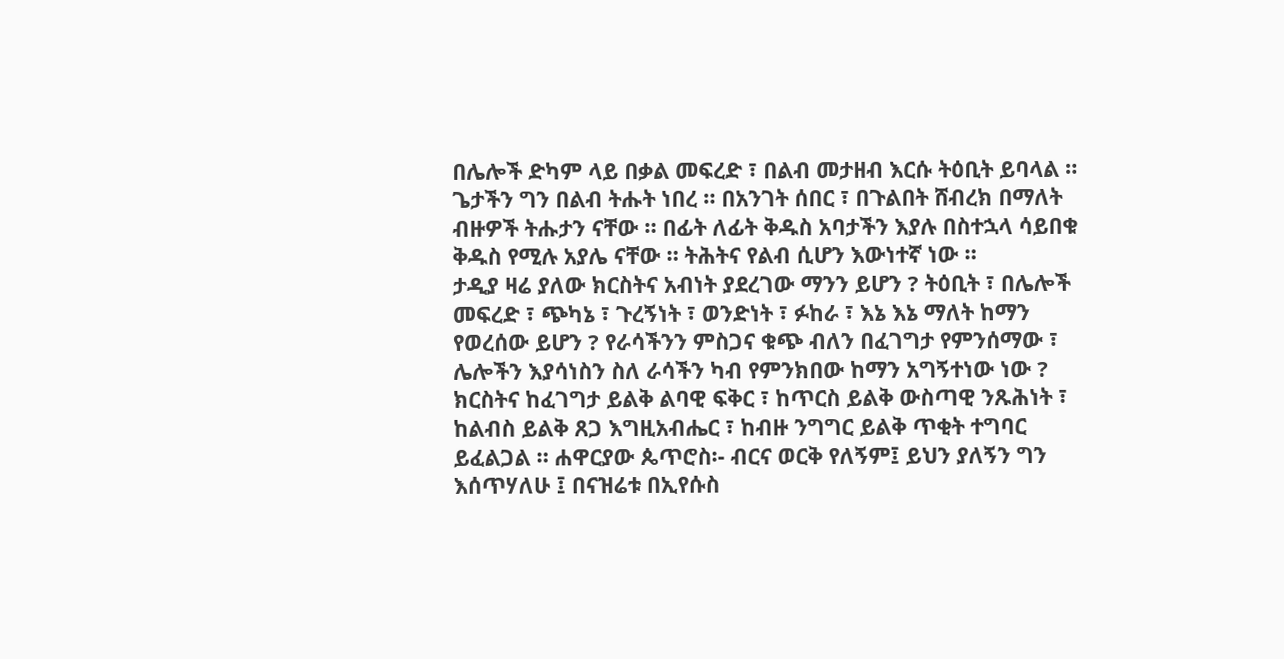በሌሎች ድካም ላይ በቃል መፍረድ ፣ በልብ መታዘብ እርሱ ትዕቢት ይባላል ። ጌታችን ግን በልብ ትሑት ነበረ ። በአንገት ሰበር ፣ በጉልበት ሸብረክ በማለት ብዙዎች ትሑታን ናቸው ። በፊት ለፊት ቅዱስ አባታችን እያሉ በስተኋላ ሳይበቁ ቅዱስ የሚሉ አያሌ ናቸው ። ትሕትና የልብ ሲሆን እውነተኛ ነው ።
ታዲያ ዛሬ ያለው ክርስትና አብነት ያደረገው ማንን ይሆን ? ትዕቢት ፣ በሌሎች መፍረድ ፣ ጭካኔ ፣ ጉረኝነት ፣ ወንድነት ፣ ፉከራ ፣ እኔ እኔ ማለት ከማን የወረሰው ይሆን ? የራሳችንን ምስጋና ቁጭ ብለን በፈገግታ የምንሰማው ፣ ሌሎችን እያሳነስን ስለ ራሳችን ካብ የምንክበው ከማን አግኝተነው ነው ? ክርስትና ከፈገግታ ይልቅ ልባዊ ፍቅር ፣ ከጥርስ ይልቅ ውስጣዊ ንጹሕነት ፣ ከልብስ ይልቅ ጸጋ እግዚአብሔር ፣ ከብዙ ንግግር ይልቅ ጥቂት ተግባር ይፈልጋል ። ሐዋርያው ጴጥሮስ፡- ብርና ወርቅ የለኝም፤ ይህን ያለኝን ግን እሰጥሃለሁ ፤ በናዝሬቱ በኢየሱስ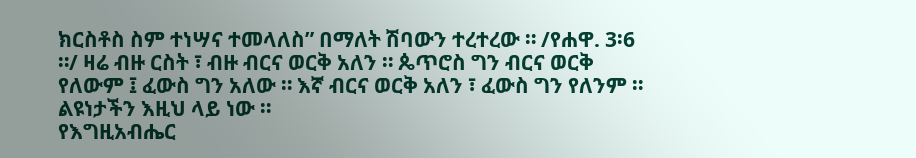ክርስቶስ ስም ተነሣና ተመላለስ” በማለት ሽባውን ተረተረው ። /የሐዋ. 3፡6 ።/ ዛሬ ብዙ ርስት ፣ ብዙ ብርና ወርቅ አለን ። ጴጥሮስ ግን ብርና ወርቅ የለውም ፤ ፈውስ ግን አለው ። እኛ ብርና ወርቅ አለን ፣ ፈውስ ግን የለንም ። ልዩነታችን እዚህ ላይ ነው ።
የእግዚአብሔር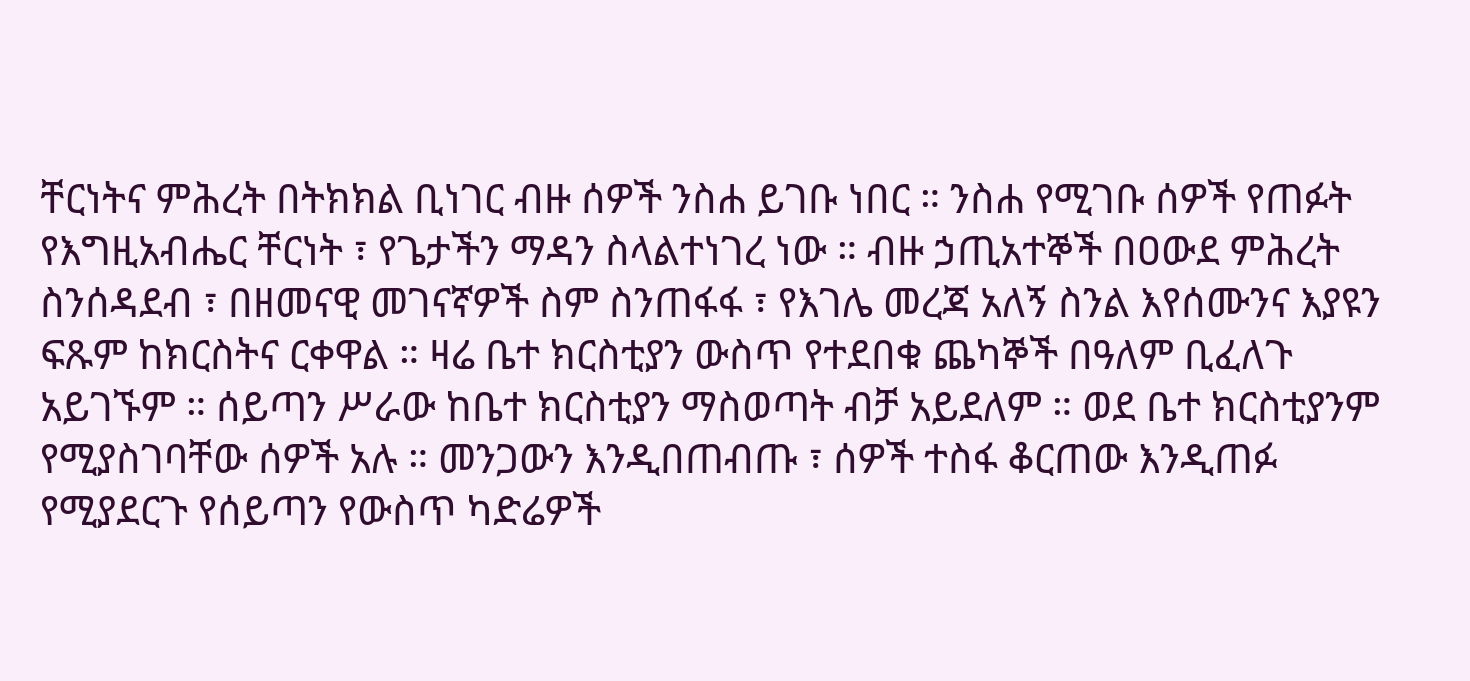ቸርነትና ምሕረት በትክክል ቢነገር ብዙ ሰዎች ንስሐ ይገቡ ነበር ። ንስሐ የሚገቡ ሰዎች የጠፉት የእግዚአብሔር ቸርነት ፣ የጌታችን ማዳን ስላልተነገረ ነው ። ብዙ ኃጢአተኞች በዐውደ ምሕረት ስንሰዳደብ ፣ በዘመናዊ መገናኛዎች ስም ስንጠፋፋ ፣ የእገሌ መረጃ አለኝ ስንል እየሰሙንና እያዩን ፍጹም ከክርስትና ርቀዋል ። ዛሬ ቤተ ክርስቲያን ውስጥ የተደበቁ ጨካኞች በዓለም ቢፈለጉ አይገኙም ። ሰይጣን ሥራው ከቤተ ክርስቲያን ማስወጣት ብቻ አይደለም ። ወደ ቤተ ክርስቲያንም የሚያስገባቸው ሰዎች አሉ ። መንጋውን እንዲበጠብጡ ፣ ሰዎች ተስፋ ቆርጠው እንዲጠፉ የሚያደርጉ የሰይጣን የውስጥ ካድሬዎች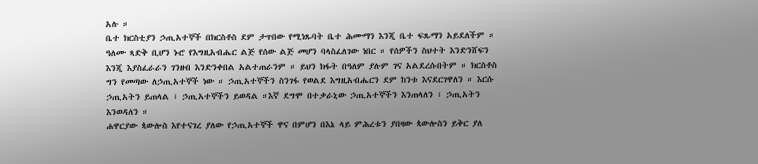አሉ ።
ቤተ ክርስቲያን ኃጢአተኞች በክርስቶስ ደም ታጥበው የሚነጹባት ቤተ ሕሙማን እንጂ ቤተ ፍጹማን አይደለችም ። ዓለሙ ጻድቅ ቢሆን ኑሮ የእግዚአብሔር ልጅ የሰው ልጅ መሆን ባላስፈለገው ነበር ። የሰዎችን ስህተት እንድንሸፍን እንጂ እያስፈራራን ገንዘብ እንድንቀበል አልተጠራንም ። ይህን ክፋት በዓለም ያሉም ገና አልደረሱበትም ። ክርስቶስ ግን የመጣው ለኃጢአተኞች ነው ። ኃጢአተኞችን ስንገፋ የወልደ እግዚአብሔርን ደም ከንቱ እናደርገዋለን ። እርሱ ኃጢአትን ይጠላል ፣ ኃጢአተኞችን ይወዳል ።እኛ ደግሞ በተቃራኒው ኃጢአተኞችን እንጠላለን ፣ ኃጢአትን እንወዳለን ።
ሐዋርያው ጳውሎስ እየተናገረ ያለው የኃጢአተኞች ዋና በምሆን በእኔ ላይ ምሕረቱን ያበዛው ጳውሎስን ይቅር ያለ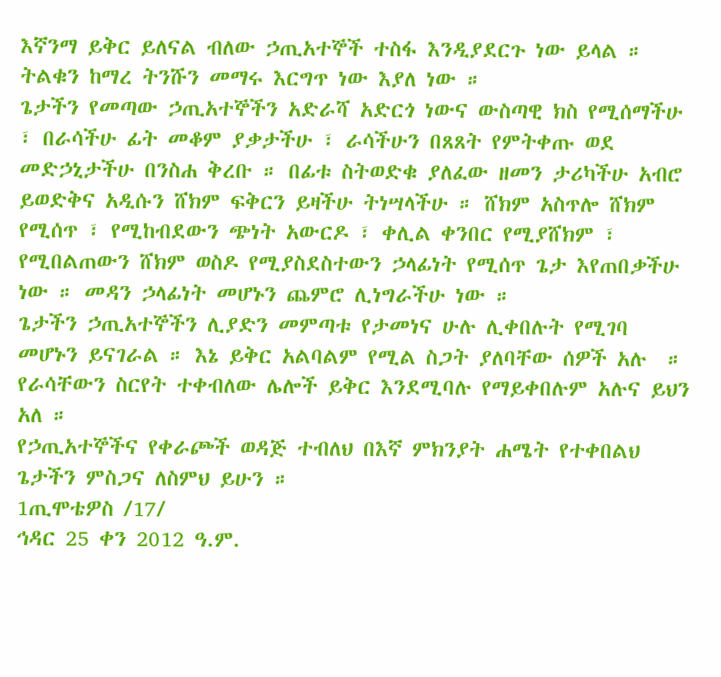እኛንማ ይቅር ይለናል ብለው ኃጢአተኞች ተስፋ እንዲያደርጉ ነው ይላል ። ትልቁን ከማረ ትንሹን መማሩ እርግጥ ነው እያለ ነው ።
ጌታችን የመጣው ኃጢአተኞችን አድራሻ አድርጎ ነውና ውስጣዊ ክስ የሚሰማችሁ ፣ በራሳችሁ ፊት መቆም ያቃታችሁ ፣ ራሳችሁን በጸጸት የምትቀጡ ወደ መድኃኒታችሁ በንስሐ ቅረቡ ። በፊቱ ስትወድቁ ያለፈው ዘመን ታሪካችሁ አብሮ ይወድቅና አዲሱን ሸክም ፍቅርን ይዛችሁ ትነሣላችሁ ። ሸክም አስጥሎ ሸክም የሚሰጥ ፣ የሚከብደውን ጭነት አውርዶ ፣ ቀሊል ቀንበር የሚያሸክም ፣ የሚበልጠውን ሸክም ወስዶ የሚያስደስተውን ኃላፊነት የሚሰጥ ጌታ እየጠበቃችሁ ነው ። መዳን ኃላፊነት መሆኑን ጨምሮ ሊነግራችሁ ነው ።
ጌታችን ኃጢአተኞችን ሊያድን መምጣቱ የታመነና ሁሉ ሊቀበሉት የሚገባ መሆኑን ይናገራል ። እኔ ይቅር አልባልም የሚል ስጋት ያለባቸው ሰዎች አሉ  ። የራሳቸውን ስርየት ተቀብለው ሌሎች ይቅር እንደሚባሉ የማይቀበሉም አሉና ይህን አለ ።
የኃጢአተኞችና የቀራጮች ወዳጅ ተብለህ በእኛ ምክንያት ሐሜት የተቀበልህ ጌታችን ምስጋና ለስምህ ይሁን ።
1ጢሞቴዎስ /17/
ኅዳር 25 ቀን 2012 ዓ.ም.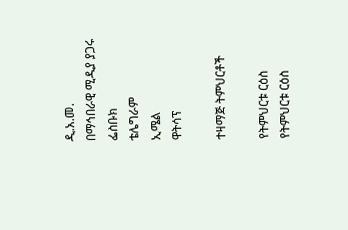ዲ.አ.መ.
በማኅበራዊ ሚዲያ ያጋሩ
ፌስቡክ
ቴሌግራም
ኢሜል
ዋትሳፕ

ተዛማጅ ትምህርቶች

የትምህርቱ ርዕስ
የትምህርቱ ርዕስ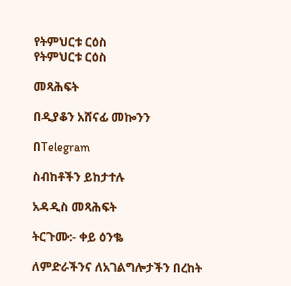የትምህርቱ ርዕስ
የትምህርቱ ርዕስ

መጻሕፍት

በዲያቆን አሸናፊ መኰንን

በTelegram

ስብከቶችን ይከታተሉ

አዳዲስ መጻሕፍት

ትርጉሙ:- ቀይ ዕንቈ

ለምድራችንና ለአገልግሎታችን በረከት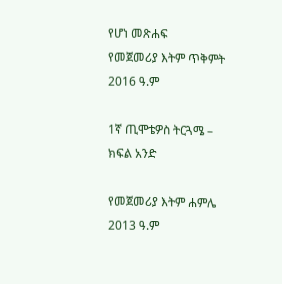የሆነ መጽሐፍ
የመጀመሪያ እትም ጥቅምት 2016 ዓ.ም

1ኛ ጢሞቴዎስ ትርጓሜ – ክፍል አንድ

የመጀመሪያ እትም ሐምሌ 2013 ዓ.ም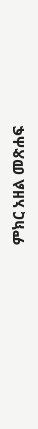ምክር አዘል መጽሐፍ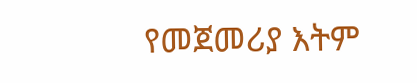የመጀመሪያ እትም